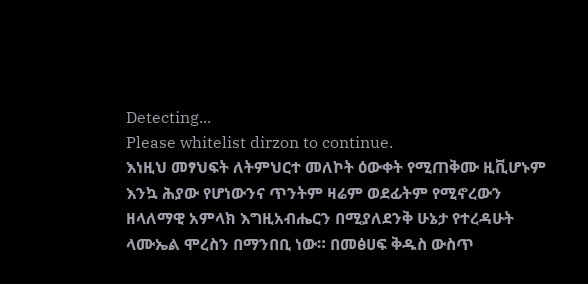Detecting...
Please whitelist dirzon to continue.
እነዚህ መፃህፍት ለትምህርተ መለኮት ዕውቀት የሚጠቅሙ ዚቪሆኑም እንኳ ሕያው የሆነውንና ጥንትም ዛሬም ወደፊትም የሚኖረውን ዘላለማዊ አምላክ እግዚአብሔርን በሚያለደንቅ ሁኔታ የተረዳሁት ላሙኤል ሞረስን በማንበቢ ነው። በመፅሀፍ ቅዱስ ውስጥ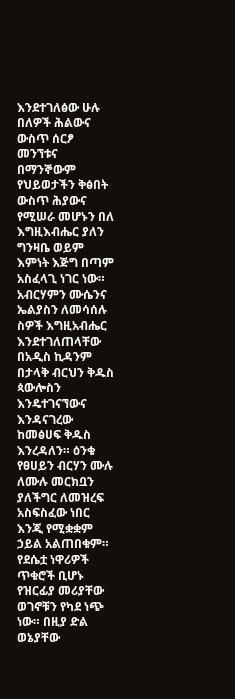እንደተገለፅው ሁሉ በለዎች ሕልውና ውስጥ ሰርፆ መንኘቱና በማንኞውም የህይወታችን ቅፅበት ውስጥ ሕያውና የሚሠራ መሆኑን በለ እግዚእብሔር ያለን ግንዛቤ ወይም እምነት እጅግ በጣም አስፈላጊ ነገር ነው። አብርሃምን ሙሴንና ኤልያስን ለመሳሰሉ ስዎች እግዚአብሔር እንደተገለጠላቸው በአዲስ ኪዳንም በታላቅ ብርህን ቅዱስ ጳውሎስን እንዴተገናኘውና እንዳናገረው ከመፅሀፍ ቅዱስ እንረዳለን። ዕንቁ የፀሀይን ብርሃን ሙሉ ለሙሉ መርክቧን ያለችግር ለመዝረፍ አስፍስፈው ነበር እንጂ የሚቋቋም ኃይል አልጠበቁም። የደሴቷ ነዋሪዎች ጥቁሮች ቢሆኑ የዝርፊያ መሪያቸው ወገኖቹን የካደ ነጭ ነው። በዚያ ድል ወኔያቸው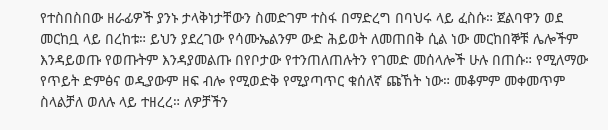የተስበስበው ዘራፊዎች ያንኑ ታላቅነታቸውን ስመድገም ተስፋ በማድረግ በባህሩ ላይ ፈስሱ። ጀልባዋን ወደ መርከቧ ላይ በረከቱ። ይህን ያደረገው የሳሙኤልንም ውድ ሕይወት ለመጠበቅ ሲል ነው መርከበኞቹ ሌሎችም እንዳይወጡ የወጡትም እንዳያመልጡ በየቦታው የተንጠለጠሉትን የገመድ መሰላሎች ሁሉ በጠሱ። የሚለማው የጥይት ድምፅና ወዲያውም ዘፍ ብሎ የሚወድቅ የሚያጣጥር ቁሰለኛ ጩኸት ነው። መቆምም መቀመጥም ስላልቻለ ወለሉ ላይ ተዘረረ። ለዎቻችን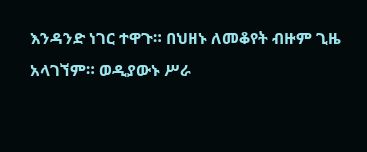እንዳንድ ነገር ተዋጉ። በህዘኑ ለመቆየት ብዙም ጊዜ አላገኘም። ወዲያውኑ ሥራ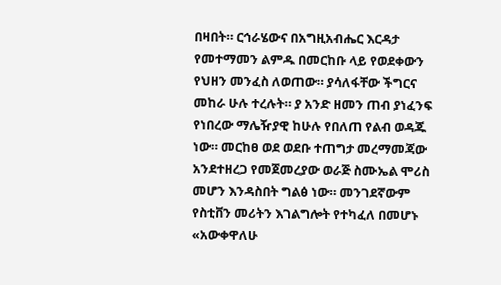በዛበት። ርኅራሄውና በአግዚአብሔር እርዳታ የመተማመን ልምዱ በመርከቡ ላይ የወደቀውን የህዘን መንፈስ ለወጠው። ያሳለፋቸው ችግርና መከራ ሁሉ ተረሉት። ያ አንድ ዘመን ጠብ ያነፈንፍ የነበረው ማሌዥያዊ ከሁሉ የበለጠ የልብ ወዳጁ ነው። መርከፀ ወደ ወደቡ ተጠግታ መረማመጃው አንደተዘረጋ የመጀመረያው ወራጅ ስሙኤል ሞሪስ መሆን እንዳስበት ግልፅ ነው። መንገደኛውም የስቲቨን መሪትን እገልግሎት የተካፈለ በመሆኑ «አውቀዋለሁ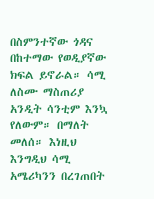በስምንተኛው ጎዳና በከተማው የወዲያኛው ክፍል ይኖራል። ሳሚ ለስሙ ማስጠሪያ አንዲት ሳንቲም እንኳ የለውም። በማለት መለሰ። እነዚህ እንግዲህ ሳሚ አሜሪካንን በረገጠበት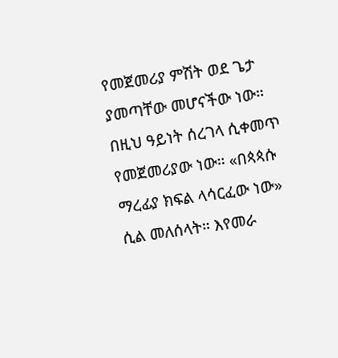የመጀመሪያ ምሽት ወደ ጌታ ያመጣቸው መሆናችው ነው። በዚህ ዓይነት ሰረገላ ሲቀመጥ የመጀመሪያው ነው። «በጳጳሱ ማረፊያ ክፍል ላሳርፈው ነው» ሲል መለሰላት። እየመራ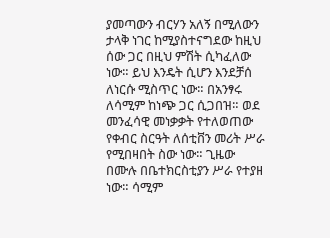ያመጣውን ብርሃን አለኝ በሚለውን ታላቅ ነገር ከሚያስተናግደው ከዚህ ሰው ጋር በዚህ ምሽት ሲካፈለው ነው። ይህ እንዴት ሲሆን እንደቻሰ ለነርሱ ሚስጥር ነው። በአንፃሩ ለሳሚም ከነጭ ጋር ሲጋበዝ። ወደ መንፈሳዊ መነቃቃት የተለወጠው የቀብር ስርዓት ለሰቲቨን መሪት ሥራ የሚበዛበት ስው ነው። ጊዜው በሙሉ በቤተክርስቲያን ሥራ የተያዘ ነው። ሳሚም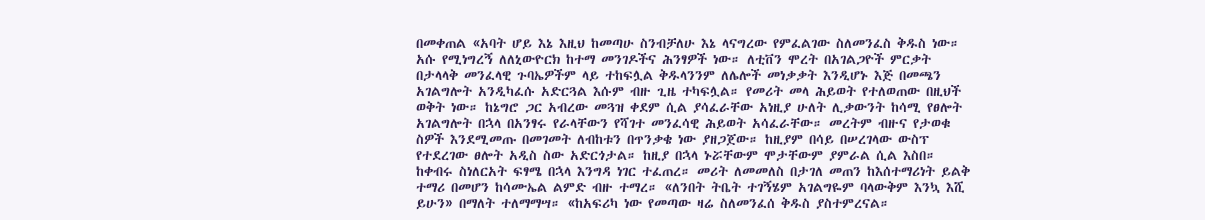በመቀጠል «አባት ሆይ እኔ እዚህ ከመጣሁ ስንብቻለሁ እኔ ላናግረው የምፈልገው ስለመንፈስ ቅዱስ ነው። አሱ የሚነግረኝ ለለኒውዮርክ ከተማ መንገዶችና ሕንፃዎች ነው። ለቲቨን ሞረት በአገልጋዮች ምርቃት በታላላቅ መንፈላዊ ጉባኤዎችም ላይ ተከፍሏል ቅዱላንንም ለሌሎች መነቃቃት እንዲሆኑ እጅ በመጫን አገልግሎት አንዲካፈሱ አድርጓል እሱም ብዙ ጊዜ ተካፍሏል። የመሪት መላ ሕይወት የተለወጠው በዚህች ወቅት ነው። ከኔግሮ ጋር አብረው መጓዝ ቀደም ሲል ያሳፈራቸው አነዚያ ሁለት ሊቃውንት ከሳሚ የፀሎት አገልግሎት በኋላ በአንፃሩ የራላቸውን የሻገተ መንፈሳዊ ሕይወት አሳፈራቸው። መረትም ብዙና የታወቁ ስዎች እንደሚመጡ በመገመት ለብከቱን በጥንቃቄ ነው ያዘጋጀው። ከዚያም በሳይ በሠረገላው ውስፕ የተደረገው ፀሎት አዲስ ስው አድርጎታል። ከዚያ በኋላ ኑሯቸውም ሞታቸውም ያምራል ሲል እስበ። ከቀብሩ ስነለርአት ፍፃሜ በኋላ እንግዳ ነገር ተፈጠረ። መሪት ለመመለስ በታገለ መጠን ከእሰተማሪነት ይልቅ ተማሪ በመሆን ከሳሙኤል ልምድ ብዙ ተማረ። «ለንበት ትቤት ተገኝሄም አገልግዬም ባላውቅም እንኳ እሺ ይሁን» በማለት ተለማማሣ። «ከአፍሪካ ነው የመጣው ዛሬ ስለመንፈሰ ቅዱስ ያስተምረናል።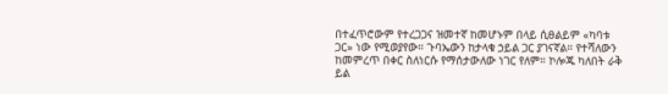በተፈጥሮውም የተረጋጋና ዝመተኛ ከመሆኑም በላይ ሲፀልይም «ካባቱ ጋር» ነው የሚወያየው። ጉባኤውን ከታላቁ ኃይል ጋር ያገናኛል። የተሻለውን ከመምረጥ በቀር ስለነርሱ የማሰታውለው ነገር የለም። ኮሎጁ ካለበት ራቅ ይል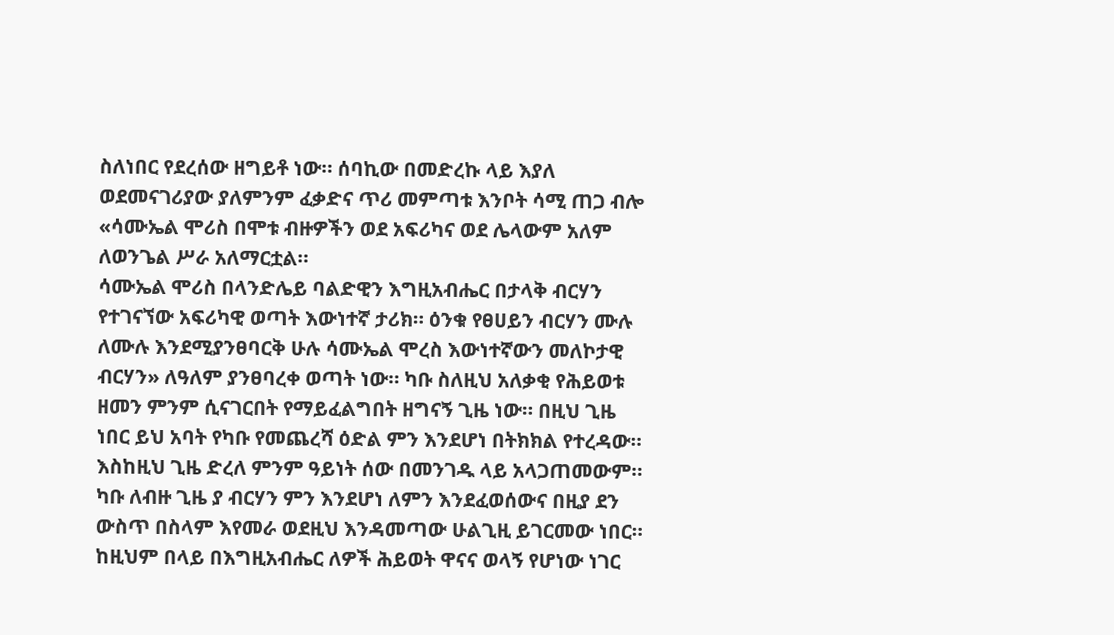ስለነበር የደረሰው ዘግይቶ ነው። ሰባኪው በመድረኩ ላይ እያለ ወደመናገሪያው ያለምንም ፈቃድና ጥሪ መምጣቱ እንቦት ሳሚ ጠጋ ብሎ «ሳሙኤል ሞሪስ በሞቱ ብዙዎችን ወደ አፍሪካና ወደ ሌላውም አለም ለወንጌል ሥራ አለማርቷል።
ሳሙኤል ሞሪስ በላንድሌይ ባልድዊን እግዚአብሔር በታላቅ ብርሃን የተገናኘው አፍሪካዊ ወጣት እውነተኛ ታሪክ። ዕንቁ የፀሀይን ብርሃን ሙሉ ለሙሉ እንደሚያንፀባርቅ ሁሉ ሳሙኤል ሞረስ እውነተኛውን መለኮታዊ ብርሃን» ለዓለም ያንፀባረቀ ወጣት ነው። ካቡ ስለዚህ አለቃቂ የሕይወቱ ዘመን ምንም ሲናገርበት የማይፈልግበት ዘግናኝ ጊዜ ነው። በዚህ ጊዜ ነበር ይህ አባት የካቡ የመጨረሻ ዕድል ምን እንደሆነ በትክክል የተረዳው። እስከዚህ ጊዜ ድረለ ምንም ዓይነት ሰው በመንገዱ ላይ አላጋጠመውም። ካቡ ለብዙ ጊዜ ያ ብርሃን ምን እንደሆነ ለምን እንደፈወሰውና በዚያ ደን ውስጥ በስላም እየመራ ወደዚህ እንዳመጣው ሁልጊዚ ይገርመው ነበር። ከዚህም በላይ በእግዚአብሔር ለዎች ሕይወት ዋናና ወላኝ የሆነው ነገር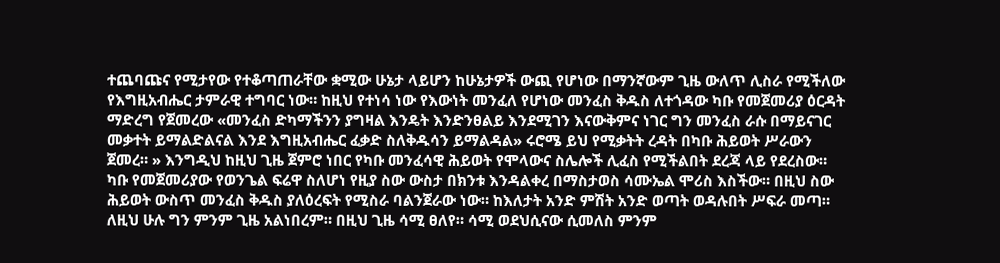ተጨባጩና የሚታየው የተቆጣጠራቸው ቋሚው ሁኔታ ላይሆን ከሁኔታዎች ውጪ የሆነው በማንኛውም ጊዜ ውለጥ ሊስራ የሚችለው የእግዚአብሔር ታምራዊ ተግባር ነው። ከዚህ የተነሳ ነው የእውነት መንፈለ የሆነው መንፈስ ቅዱስ ለተጎዳው ካቡ የመጀመሪያ ዕርዳት ማድረግ የጀመረው «መንፈስ ድካማችንን ያግዛል እንዴት እንድንፀልይ እንደሚገን እናውቅምና ነገር ግን መንፈስ ራሱ በማይናገር መቃተት ይማልድልናል እንደ እግዚአብሔር ፈቃድ ስለቅዱሳን ይማልዳል» ሩሮሜ ይህ የሚቃትት ረዳት በካቡ ሕይወት ሥራውን ጀመረ። » እንግዲህ ከዚህ ጊዜ ጀምሮ ነበር የካቡ መንፈሳዊ ሕይወት የሞላውና ስሌሎች ሊፈስ የሚችልበት ደረጃ ላይ የደረስው። ካቡ የመጀመሪያው የወንጌል ፍሬዋ ስለሆነ የዚያ ስው ውስታ በክንቱ እንዳልቀረ በማስታወስ ሳሙኤል ሞሪስ እስችው። በዚህ ስው ሕይወት ውስጥ መንፈስ ቅዱስ ያለዕረፍት የሚስራ ባልንጀራው ነው። ከእለታት አንድ ምሽት አንድ ወጣት ወዳሉበት ሥፍራ መጣ። ለዚህ ሁሉ ግን ምንም ጊዜ አልነበረም። በዚህ ጊዜ ሳሚ ፀለየ። ሳሚ ወደህሲናው ሲመለስ ምንም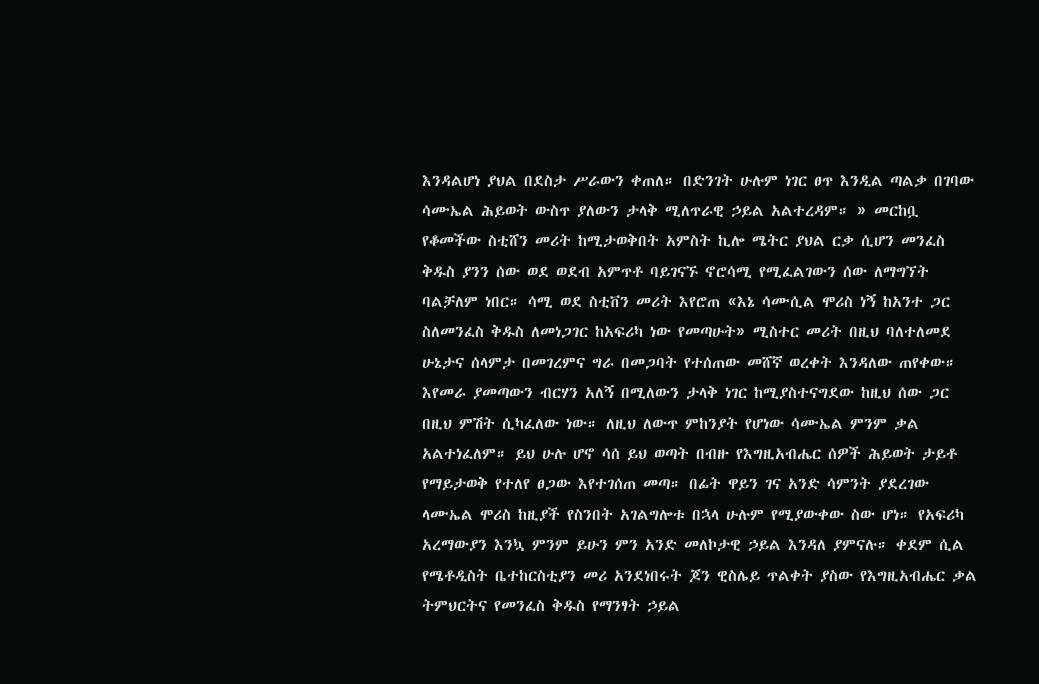እንዳልሆነ ያህል በደስታ ሥራውን ቀጠለ። በድንገት ሁሉም ነገር ፀጥ እንዲል ጣልቃ በገባው ሳሙኤል ሕይወት ውስጥ ያለውን ታላቅ ሚለጥራዊ ኃይል አልተረዳም። » መርከቧ የቆመችው ስቲሸን መሪት ከሚታወቅበት አምስት ኪሎ ሜትር ያህል ርቃ ሲሆን መንፈስ ቅዱስ ያንን ሰው ወደ ወደብ አምጥቶ ባይገናኙ ኖሮሳሚ የሚፈልገውን ሰው ለማግኘት ባልቻለም ነበር። ሳሚ ወደ ስቲቨን መሪት እየሮጠ «እኔ ሳሙሲል ሞሪስ ነኝ ከአንተ ጋር ስለመንፈስ ቅዱስ ለመነጋገር ከአፍሪካ ነው የመጣሁት» ሚስተር መሪት በዚህ ባለተለመደ ሁኔታና ሰላምታ በመገረምና ግራ በመጋባት የተሰጠው መሸኛ ወረቀት እንዳለው ጠየቀው። እየመራ ያመጣውን ብርሃን አለኝ በሚለውን ታላቅ ነገር ከሚያስተናግደው ከዚህ ሰው ጋር በዚህ ምሽት ሲካፈለው ነው። ለዚህ ለውጥ ምከንያት የሆነው ሳሙኤል ምንም ቃል አልተነፈለም። ይህ ሁሉ ሆኖ ሳሰ ይህ ወጣት በብዙ የእግዚአብሔር ሰዎች ሕይወት ታይቶ የማይታወቅ የተለየ ፀጋው እየተገሰጠ መጣ። በፊት ዋይን ገና አንድ ሳምንት ያደረገው ላሙኤል ሞሪስ ከዚያች የስንበት አገልግሎቱ በኋላ ሁሉም የሚያውቀው ስው ሆነ። የአፍሪካ አረማውያን እንኳ ምንም ይሁን ምን አንድ መለኮታዊ ኃይል እንዳለ ያምናሉ። ቀደም ሲል የሜቶዲስት ቤተከርስቲያን መሪ አንደነበሩት ጆን ዊስሌይ ጥልቀት ያስው የእግዚአብሔር ቃል ትምህርትና የመንፈስ ቅዱስ የማንፃት ኃይል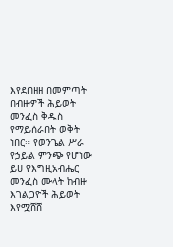እየደበዘዘ በመምጣት በብዙዎች ሕይወት መንፈስ ቅዱስ የማይሰራበት ወቅት ነበር። የወንጌል ሥራ የኃይል ምንጭ የሆነው ይሀ የእግዚአብሔር መንፈስ ሙላት ከብዙ እገልጋዮች ሕይወት እየሟሸሸ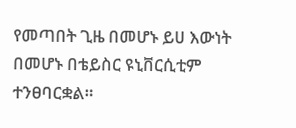የመጣበት ጊዜ በመሆኑ ይሀ እውነት በመሆኑ በቴይስር ዩኒቨርሲቲም ተንፀባርቋል።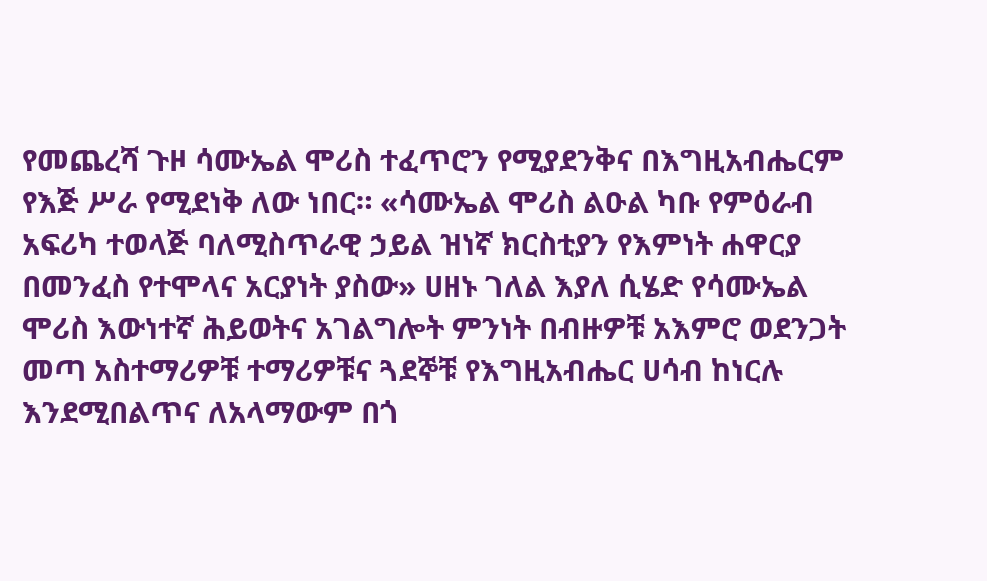የመጨረሻ ጉዞ ሳሙኤል ሞሪስ ተፈጥሮን የሚያደንቅና በእግዚአብሔርም የእጅ ሥራ የሚደነቅ ለው ነበር። «ሳሙኤል ሞሪስ ልዑል ካቡ የምዕራብ አፍሪካ ተወላጅ ባለሚስጥራዊ ኃይል ዝነኛ ክርስቲያን የእምነት ሐዋርያ በመንፈስ የተሞላና አርያነት ያስው» ሀዘኑ ገለል እያለ ሲሄድ የሳሙኤል ሞሪስ እውነተኛ ሕይወትና አገልግሎት ምንነት በብዙዎቹ አእምሮ ወደንጋት መጣ አስተማሪዎቹ ተማሪዎቹና ጓደኞቹ የእግዚአብሔር ሀሳብ ከነርሉ እንደሚበልጥና ለአላማውም በጎ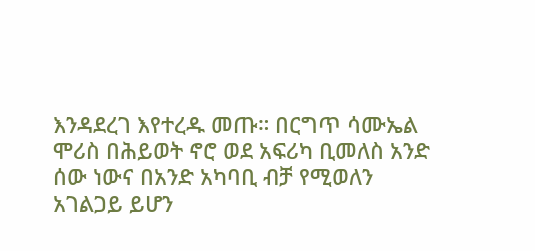እንዳደረገ እየተረዱ መጡ። በርግጥ ሳሙኤል ሞሪስ በሕይወት ኖሮ ወደ አፍሪካ ቢመለስ አንድ ሰው ነውና በአንድ አካባቢ ብቻ የሚወለን አገልጋይ ይሆን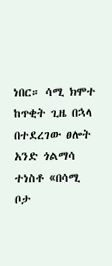ነበር። ሳሚ ክሞተ ከጥቂት ጊዜ በኋላ በተደረገው ፀሎት አንድ ጎልማሳ ተነስቶ «በሳሚ ቦታ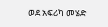ወደ አፍሪካ መሄድ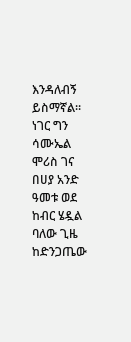እንዳለብኝ ይስማኛል። ነገር ግን ሳሙኤል ሞሪስ ገና በሀያ አንድ ዓመቱ ወደ ከብር ሄዷል ባለው ጊዜ ከድንጋጤው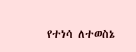የተነሳ ለተወስኔ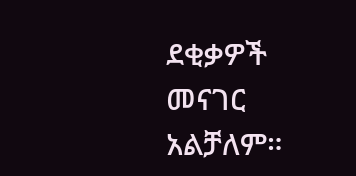ደቂቃዎች መናገር አልቻለም።